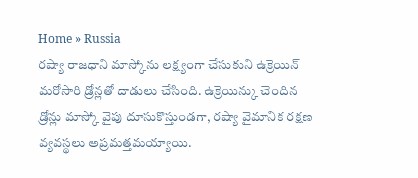Home » Russia
రష్యా రాజధాని మాస్కోను లక్ష్యంగా చేసుకుని ఉక్రెయిన్ మరోసారి డ్రోన్లతో దాడులు చేసింది. ఉక్రెయిన్కు చెందిన డ్రోన్లు మాస్కో వైపు దూసుకొస్తుండగా, రష్యా వైమానిక రక్షణ వ్యవస్థలు అప్రమత్తమయ్యాయి.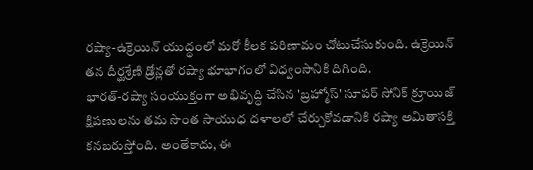రష్యా-ఉక్రెయిన్ యుద్ధంలో మరో కీలక పరిణామం చోటుచేసుకుంది. ఉక్రెయిన్ తన దీర్ఘశ్రేణి డ్రోన్లతో రష్యా భూభాగంలో విధ్వంసానికి దిగింది.
భారత్-రష్యా సంయుక్తంగా అభివృద్ధి చేసిన 'బ్రహ్మోస్' సూపర్ సోనిక్ క్రూయిజ్ క్షిపణులను తమ సొంత సాయుధ దళాలలో చేర్చుకోవడానికి రష్యా అమితాసక్తి కనబరుస్తోంది. అంతేకాదు, ఈ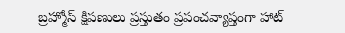బ్రహ్మోస్ క్షిపణులు ప్రస్తుతం ప్రపంచవ్యాప్తంగా హాట్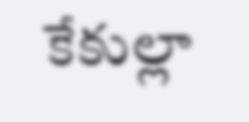కేకుల్లా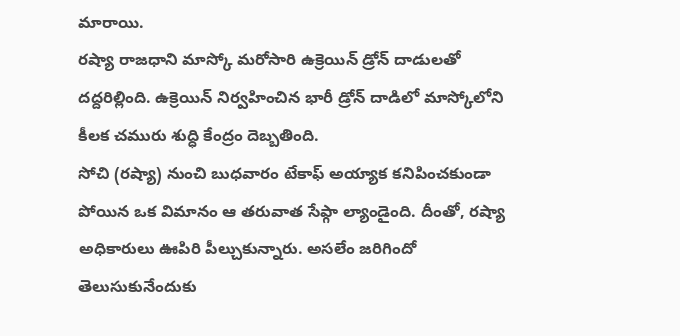మారాయి.
రష్యా రాజధాని మాస్కో మరోసారి ఉక్రెయిన్ డ్రోన్ దాడులతో దద్దరిల్లింది. ఉక్రెయిన్ నిర్వహించిన భారీ డ్రోన్ దాడిలో మాస్కోలోని కీలక చమురు శుద్ధి కేంద్రం దెబ్బతింది.
సోచి (రష్యా) నుంచి బుధవారం టేకాఫ్ అయ్యాక కనిపించకుండా పోయిన ఒక విమానం ఆ తరువాత సేఫ్గా ల్యాండైంది. దీంతో, రష్యా అధికారులు ఊపిరి పీల్చుకున్నారు. అసలేం జరిగిందో తెలుసుకునేందుకు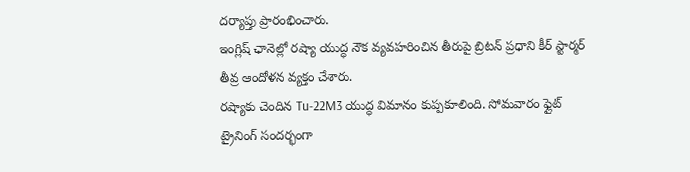దర్యాప్తు ప్రారంభించారు.
ఇంగ్లిష్ ఛానెల్లో రష్యా యుద్ధ నౌక వ్యవహరించిన తీరుపై బ్రిటన్ ప్రధాని కీర్ స్టార్మర్ తీవ్ర ఆందోళన వ్యక్తం చేశారు.
రష్యాకు చెందిన Tu-22M3 యుద్ధ విమానం కుప్పకూలింది. సోమవారం ఫ్లైట్ ట్రైనింగ్ సందర్భంగా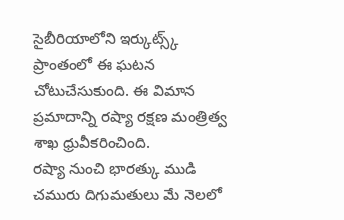సైబీరియాలోని ఇర్కుట్స్క్ ప్రాంతంలో ఈ ఘటన చోటుచేసుకుంది. ఈ విమాన ప్రమాదాన్ని రష్యా రక్షణ మంత్రిత్వ శాఖ ధ్రువీకరించింది.
రష్యా నుంచి భారత్కు ముడి చమురు దిగుమతులు మే నెలలో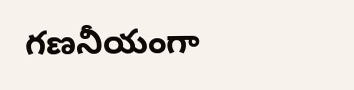గణనీయంగా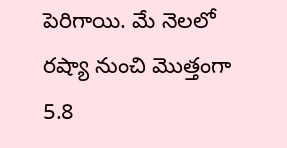పెరిగాయి. మే నెలలో రష్యా నుంచి మొత్తంగా 5.8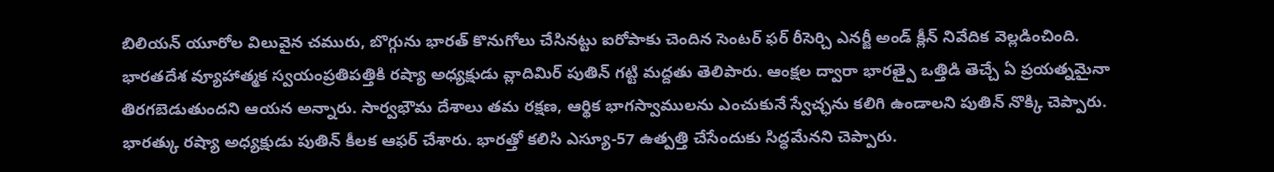బిలియన్ యూరోల విలువైన చమురు, బొగ్గును భారత్ కొనుగోలు చేసినట్టు ఐరోపాకు చెందిన సెంటర్ ఫర్ రీసెర్చి ఎనర్జీ అండ్ క్లీన్ నివేదిక వెల్లడించింది.
భారతదేశ వ్యూహాత్మక స్వయంప్రతిపత్తికి రష్యా అధ్యక్షుడు వ్లాదిమిర్ పుతిన్ గట్టి మద్దతు తెలిపారు. ఆంక్షల ద్వారా భారత్పై ఒత్తిడి తెచ్చే ఏ ప్రయత్నమైనా తిరగబెడుతుందని ఆయన అన్నారు. సార్వభౌమ దేశాలు తమ రక్షణ, ఆర్థిక భాగస్వాములను ఎంచుకునే స్వేచ్ఛను కలిగి ఉండాలని పుతిన్ నొక్కి చెప్పారు.
భారత్కు రష్యా అధ్యక్షుడు పుతిన్ కీలక ఆఫర్ చేశారు. భారత్తో కలిసి ఎస్యూ-57 ఉత్పత్తి చేసేందుకు సిద్ధమేనని చెప్పారు.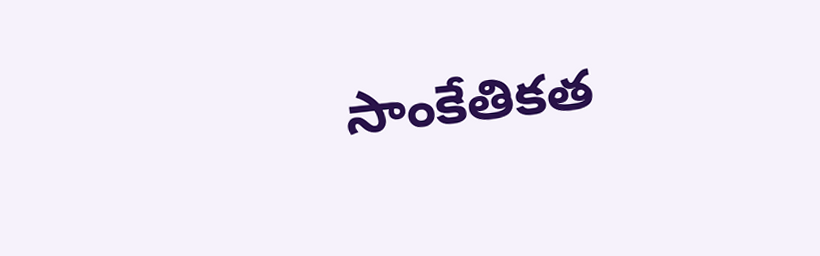సాంకేతికత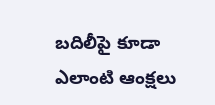బదిలీపై కూడా ఎలాంటి ఆంక్షలు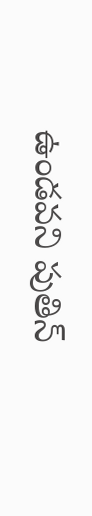ఉండవని పుతిన్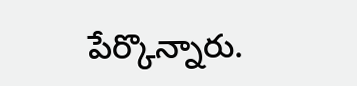పేర్కొన్నారు.